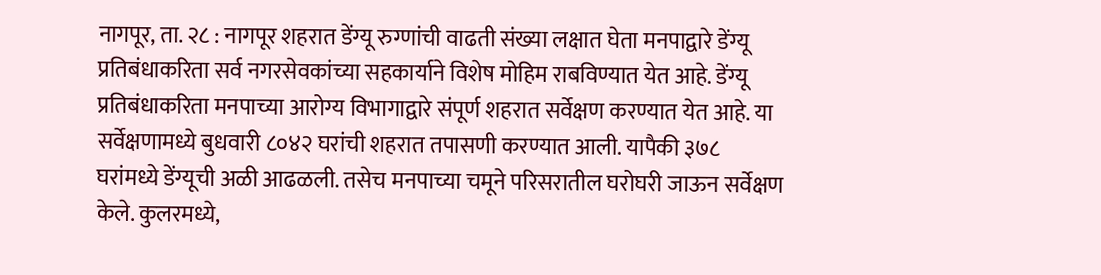नागपूर, ता. २८ : नागपूर शहरात डेंग्यू रुग्णांची वाढती संख्या लक्षात घेता मनपाद्वारे डेंग्यू प्रतिबंधाकरिता सर्व नगरसेवकांच्या सहकार्याने विशेष मोहिम राबविण्यात येत आहे. डेंग्यू प्रतिबंधाकरिता मनपाच्या आरोग्य विभागाद्वारे संपूर्ण शहरात सर्वेक्षण करण्यात येत आहे. या सर्वेक्षणामध्ये बुधवारी ८०४२ घरांची शहरात तपासणी करण्यात आली. यापैकी ३७८ घरांमध्ये डेंग्यूची अळी आढळली. तसेच मनपाच्या चमूने परिसरातील घरोघरी जाऊन सर्वेक्षण केले. कुलरमध्ये,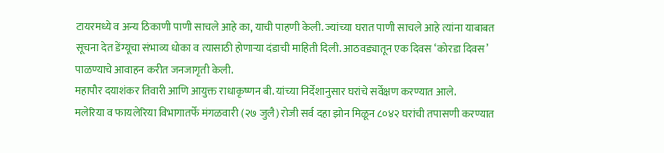टायरमध्ये व अन्य ठिकाणी पाणी साचले आहे का, याची पाहणी केली. ज्यांच्या घरात पाणी साचले आहे त्यांना याबाबत सूचना देत डेंग्यूचा संभाव्य धोका व त्यासाठी होणाऱ्या दंडाची माहिती दिली. आठवड्यातून एक दिवस ‘कोरडा दिवस’ पाळण्याचे आवाहन करीत जनजागृती केली.
महापौर दयाशंकर तिवारी आणि आयुक्त राधाकृष्णन बी. यांच्या निर्देशानुसार घरांचे सर्वेक्षण करण्यात आले.
मलेरिया व फायलेरिया विभागातर्फे मंगळवारी (२७ जुलै) रोजी सर्व दहा झोन मिळून ८०४२ घरांची तपासणी करण्यात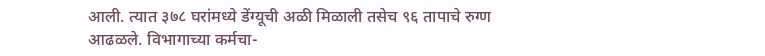आली. त्यात ३७८ घरांमध्ये डेंग्यूची अळी मिळाली तसेच ९६ तापाचे रुग्ण आढळले. विभागाच्या कर्मचा-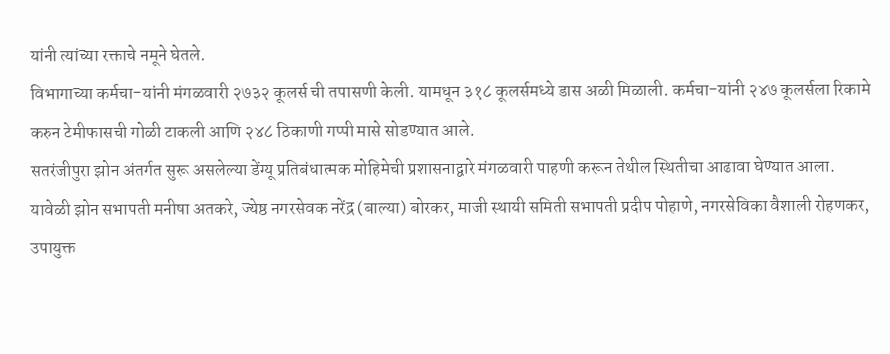यांनी त्यांच्या रक्ताचे नमूने घेतले.
विभागाच्या कर्मचा-यांनी मंगळवारी २७३२ कूलर्स ची तपासणी केली. यामधून ३१८ कूलर्समध्ये डास अळी मिळाली. कर्मचा-यांनी २४७ कूलर्सला रिकामे करुन टेमीफासची गोळी टाकली आणि २४८ ठिकाणी गप्पी मासे सोडण्यात आले.
सतरंजीपुरा झोन अंतर्गत सुरू असलेल्या डेंग्यू प्रतिबंधात्मक मोहिमेची प्रशासनाद्वारे मंगळवारी पाहणी करून तेथील स्थितीचा आढावा घेण्यात आला.
यावेळी झोन सभापती मनीषा अतकरे, ज्येष्ठ नगरसेवक नरेंद्र (बाल्या) बोरकर, माजी स्थायी समिती सभापती प्रदीप पोहाणे, नगरसेविका वैशाली रोहणकर, उपायुक्त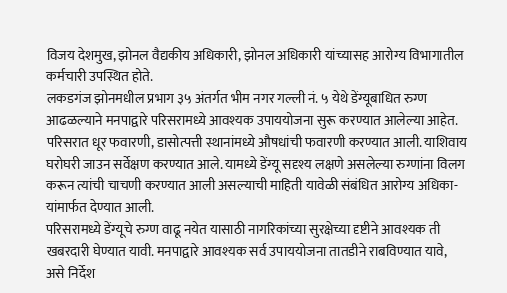विजय देशमुख, झोनल वैद्यकीय अधिकारी, झोनल अधिकारी यांच्यासह आरोग्य विभागातील कर्मचारी उपस्थित होते.
लकडगंज झोनमधील प्रभाग ३५ अंतर्गत भीम नगर गल्ली नं. ५ येथे डेंग्यूबाधित रुग्ण आढळल्याने मनपाद्वारे परिसरामध्ये आवश्यक उपाययोजना सुरू करण्यात आलेल्या आहेत. परिसरात धूर फवारणी, डासोत्पत्ती स्थानांमध्ये औषधांची फवारणी करण्यात आली. याशिवाय घरोघरी जाउन सर्वेक्षण करण्यात आले. यामध्ये डेंग्यू सदृश्य लक्षणे असलेल्या रुग्णांना विलग करून त्यांची चाचणी करण्यात आली असल्याची माहिती यावेळी संबंधित आरोग्य अधिका-यांमार्फत देण्यात आली.
परिसरामध्ये डेंग्यूचे रुग्ण वाढू नयेत यासाठी नागरिकांच्या सुरक्षेच्या दृष्टीने आवश्यक ती खबरदारी घेण्यात यावी. मनपाद्वारे आवश्यक सर्व उपाययोजना तातडीने राबविण्यात यावे, असे निर्देश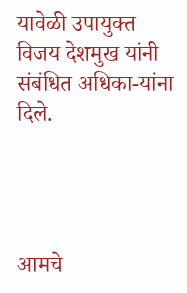यावेळी उपायुक्त विजय देशमुख यांनी संबंधित अधिका-यांना दिले.




आमचे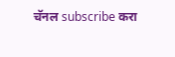चॅनल subscribe करा